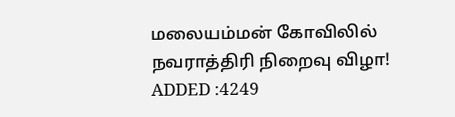மலையம்மன் கோவிலில் நவராத்திரி நிறைவு விழா!
ADDED :4249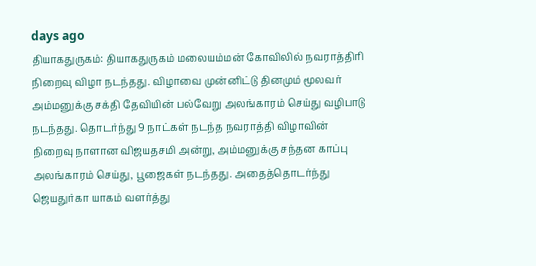days ago
தியாகதுருகம்: தியாகதுருகம் மலையம்மன் கோவிலில் நவராத்திரி நிறைவு விழா நடந்தது. விழாவை முன்னிட்டு தினமும் மூலவர் அம்மனுக்கு சக்தி தேவியின் பல்வேறு அலங்காரம் செய்து வழிபாடு நடந்தது. தொடர்ந்து 9 நாட்கள் நடந்த நவராத்தி விழாவின் நிறைவு நாளான விஜயதசமி அன்று, அம்மனுக்கு சந்தன காப்பு அலங்காரம் செய்து, பூஜைகள் நடந்தது. அதைத்தொடர்ந்து ஜெயதுர்கா யாகம் வளர்த்து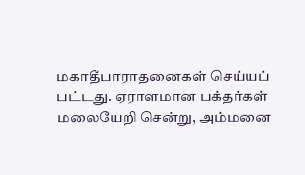மகாதீபாராதனைகள் செய்யப் பட்டது. ஏராளமான பக்தர்கள் மலையேறி சென்று, அம்மனை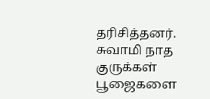தரிசித்தனர். சுவாமி நாத குருக்கள் பூஜைகளை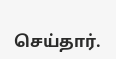செய்தார்.